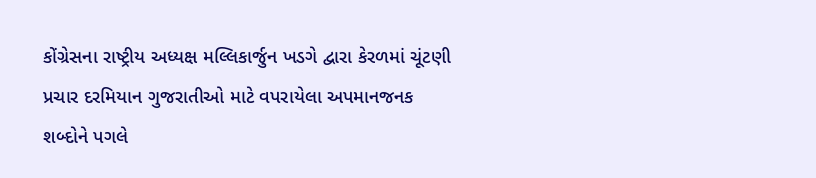કોંગ્રેસના રાષ્ટ્રીય અધ્યક્ષ મલ્લિકાર્જુન ખડગે દ્વારા કેરળમાં ચૂંટણી પ્રચાર દરમિયાન ગુજરાતીઓ માટે વપરાયેલા અપમાનજનક શબ્દોને પગલે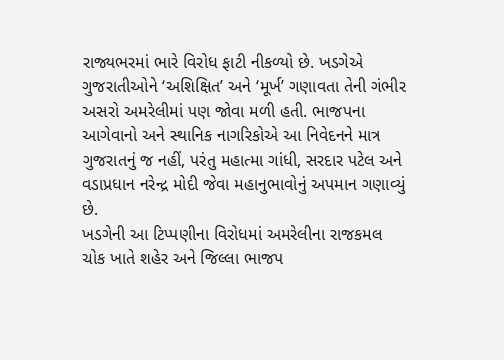રાજ્યભરમાં ભારે વિરોધ ફાટી નીકળ્યો છે. ખડગેએ ગુજરાતીઓને ‘અશિક્ષિત’ અને ‘મૂર્ખ’ ગણાવતા તેની ગંભીર અસરો અમરેલીમાં પણ જોવા મળી હતી. ભાજપના આગેવાનો અને સ્થાનિક નાગરિકોએ આ નિવેદનને માત્ર ગુજરાતનું જ નહીં, પરંતુ મહાત્મા ગાંધી, સરદાર પટેલ અને વડાપ્રધાન નરેન્દ્ર મોદી જેવા મહાનુભાવોનું અપમાન ગણાવ્યું છે.
ખડગેની આ ટિપ્પણીના વિરોધમાં અમરેલીના રાજકમલ ચોક ખાતે શહેર અને જિલ્લા ભાજપ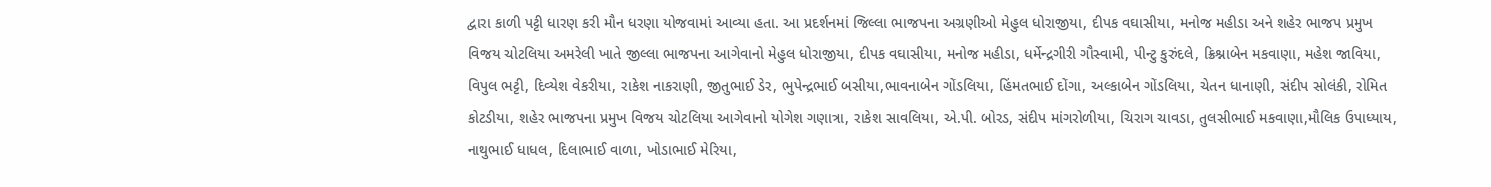દ્વારા કાળી પટ્ટી ધારણ કરી મૌન ધરણા યોજવામાં આવ્યા હતા. આ પ્રદર્શનમાં જિલ્લા ભાજપના અગ્રણીઓ મેહુલ ધોરાજીયા, દીપક વઘાસીયા, મનોજ મહીડા અને શહેર ભાજપ પ્રમુખ વિજય ચોટલિયા અમરેલી ખાતે જીલ્લા ભાજપના આગેવાનો મેહુલ ધોરાજીયા, દીપક વઘાસીયા, મનોજ મહીડા, ધર્મેન્દ્રગીરી ગૌસ્વામી, પીન્ટુ કુરુંદલે, ક્રિશ્નાબેન મકવાણા, મહેશ જાવિયા, વિપુલ ભટ્ટી, દિવ્યેશ વેકરીયા, રાકેશ નાકરાણી, જીતુભાઈ ડેર, ભુપેન્દ્રભાઈ બસીયા,ભાવનાબેન ગોંડલિયા, હિંમતભાઈ દોંગા, અલ્કાબેન ગોંડલિયા, ચેતન ધાનાણી, સંદીપ સોલંકી, રોમિત કોટડીયા, શહેર ભાજપના પ્રમુખ વિજય ચોટલિયા આગેવાનો યોગેશ ગણાત્રા, રાકેશ સાવલિયા, એ.પી. બોરડ, સંદીપ માંગરોળીયા, ચિરાગ ચાવડા, તુલસીભાઈ મકવાણા,મૌલિક ઉપાધ્યાય, નાથુભાઈ ધાધલ, દિલાભાઈ વાળા, ખોડાભાઈ મેરિયા,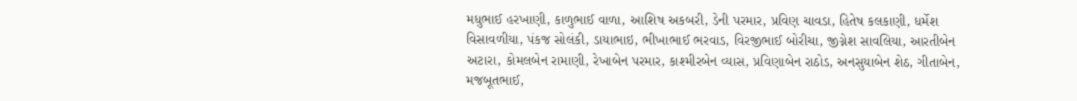મધુભાઈ હરખાણી, કાળુભાઈ વાળા, આશિષ અકબરી, ડેની પરમાર, પ્રવિણ ચાવડા, હિતેષ કલકાણી, ધર્મેશ વિસાવળીયા, પંકજ સોલંકી, ડાયાભાઇ, ભીખાભાઈ ભરવાડ, વિરજીભાઈ બોરીચા, જીગ્નેશ સાવલિયા, આરતીબેન અટારા, કોમલબેન રામાણી, રેખાબેન પરમાર, કાશ્મીરબેન વ્યાસ, પ્રવિણાબેન રાઠોડ, અનસુયાબેન શેઠ, ગીતાબેન, મજબૂતભાઈ,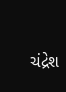ચંદ્રેશ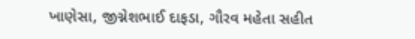ખાણેસા, જીગ્નેશભાઈ દાફડા, ગૌરવ મહેતા સહીત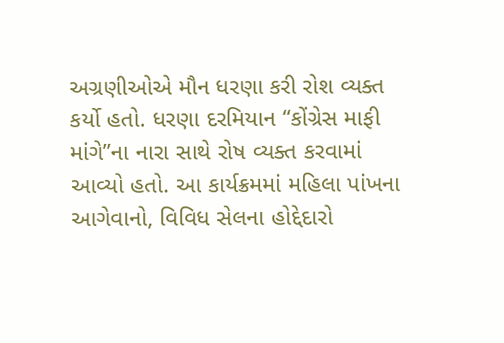અગ્રણીઓએ મૌન ધરણા કરી રોશ વ્યક્ત કર્યો હતો. ધરણા દરમિયાન “કોંગ્રેસ માફી માંગે”ના નારા સાથે રોષ વ્યક્ત કરવામાં આવ્યો હતો. આ કાર્યક્રમમાં મહિલા પાંખના આગેવાનો, વિવિધ સેલના હોદ્દેદારો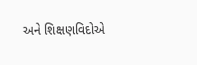અને શિક્ષણવિદોએ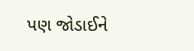પણ જોડાઈને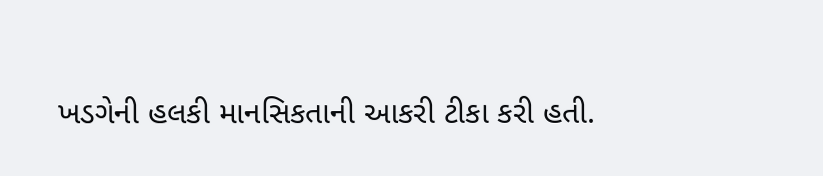ખડગેની હલકી માનસિકતાની આકરી ટીકા કરી હતી.